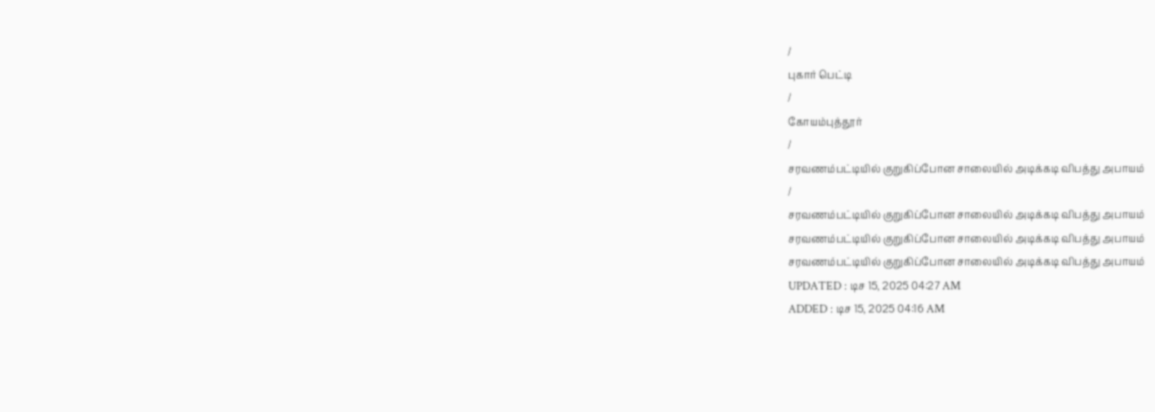/
புகார் பெட்டி
/
கோயம்புத்தூர்
/
சரவணம்பட்டியில் குறுகிப்போன சாலையில் அடிக்கடி விபத்து அபாயம்
/
சரவணம்பட்டியில் குறுகிப்போன சாலையில் அடிக்கடி விபத்து அபாயம்
சரவணம்பட்டியில் குறுகிப்போன சாலையில் அடிக்கடி விபத்து அபாயம்
சரவணம்பட்டியில் குறுகிப்போன சாலையில் அடிக்கடி விபத்து அபாயம்
UPDATED : டிச 15, 2025 04:27 AM
ADDED : டிச 15, 2025 04:16 AM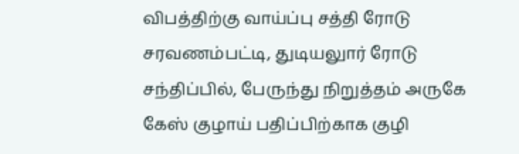விபத்திற்கு வாய்ப்பு சத்தி ரோடு
சரவணம்பட்டி, துடியலுார் ரோடு சந்திப்பில், பேருந்து நிறுத்தம் அருகே கேஸ் குழாய் பதிப்பிற்காக குழி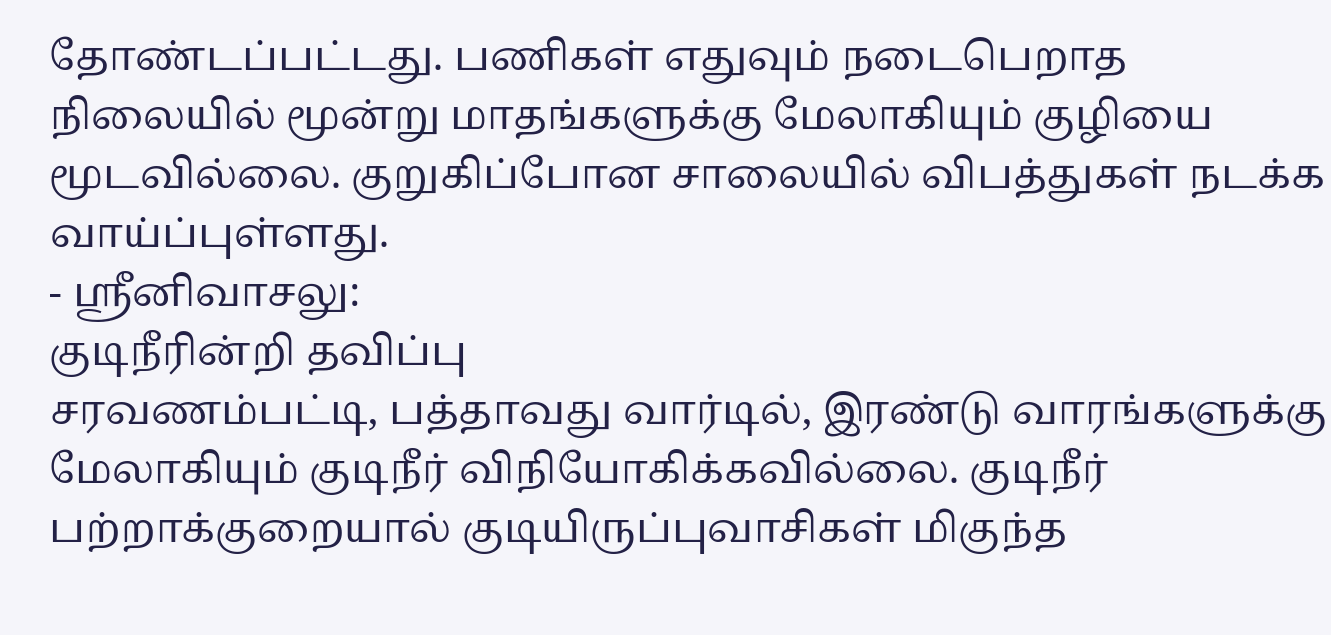தோண்டப்பட்டது. பணிகள் எதுவும் நடைபெறாத நிலையில் மூன்று மாதங்களுக்கு மேலாகியும் குழியை மூடவில்லை. குறுகிப்போன சாலையில் விபத்துகள் நடக்க வாய்ப்புள்ளது.
- ஸ்ரீனிவாசலு:
குடிநீரின்றி தவிப்பு
சரவணம்பட்டி, பத்தாவது வார்டில், இரண்டு வாரங்களுக்கு மேலாகியும் குடிநீர் விநியோகிக்கவில்லை. குடிநீர் பற்றாக்குறையால் குடியிருப்புவாசிகள் மிகுந்த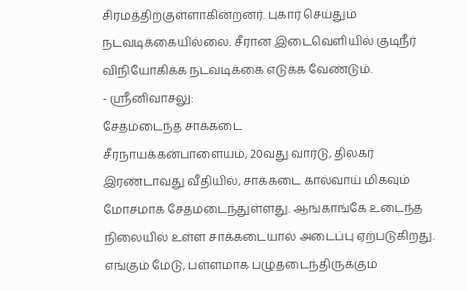சிரமத்திற்குள்ளாகின்றனர். புகார் செய்தும் நடவடிக்கையில்லை. சீரான இடைவெளியில் குடிநீர் விநியோகிக்க நடவடிக்கை எடுக்க வேண்டும்.
- ஸ்ரீனிவாசலு:
சேதமடைந்த சாக்கடை
சீரநாயக்கன்பாளையம், 20வது வார்டு, திலகர் இரண்டாவது வீதியில், சாக்கடை கால்வாய் மிகவும் மோசமாக சேதமடைந்துள்ளது. ஆங்காங்கே உடைந்த நிலையில் உள்ள சாக்கடையால் அடைப்பு ஏற்படுகிறது. எங்கும் மேடு, பள்ளமாக பழுதடைந்திருக்கும்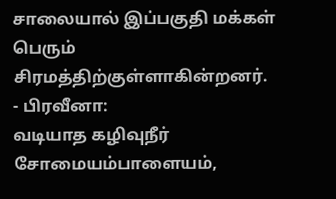சாலையால் இப்பகுதி மக்கள் பெரும் சிரமத்திற்குள்ளாகின்றனர்.
- பிரவீனா:
வடியாத கழிவுநீர்
சோமையம்பாளையம்,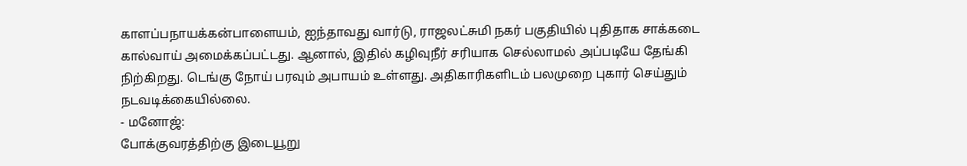காளப்பநாயக்கன்பாளையம், ஐந்தாவது வார்டு, ராஜலட்சுமி நகர் பகுதியில் புதிதாக சாக்கடை கால்வாய் அமைக்கப்பட்டது. ஆனால், இதில் கழிவுநீர் சரியாக செல்லாமல் அப்படியே தேங்கி நிற்கிறது. டெங்கு நோய் பரவும் அபாயம் உள்ளது. அதிகாரிகளிடம் பலமுறை புகார் செய்தும் நடவடிக்கையில்லை.
- மனோஜ்:
போக்குவரத்திற்கு இடையூறு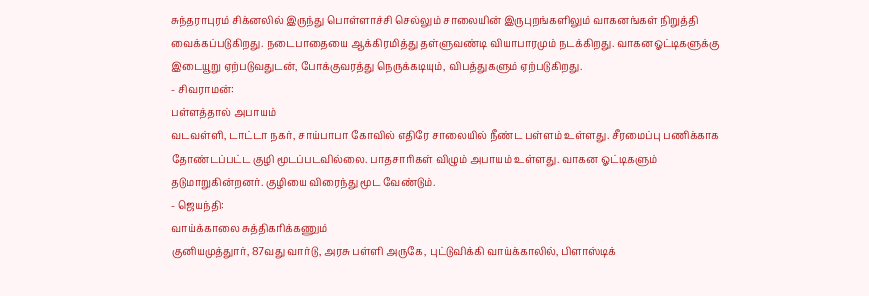சுந்தராபுரம் சிக்னலில் இருந்து பொள்ளாச்சி செல்லும் சாலையின் இருபுறங்களிலும் வாகனங்கள் நிறுத்தி வைக்கப்படுகிறது. நடைபாதையை ஆக்கிரமித்து தள்ளுவண்டி வியாபாரமும் நடக்கிறது. வாகனஓட்டிகளுக்கு இடையூறு ஏற்படுவதுடன், போக்குவரத்து நெருக்கடியும், விபத்துகளும் ஏற்படுகிறது.
- சிவராமன்:
பள்ளத்தால் அபாயம்
வடவள்ளி, டாட்டா நகர், சாய்பாபா கோவில் எதிரே சாலையில் நீண்ட பள்ளம் உள்ளது. சீரமைப்பு பணிக்காக தோண்டப்பட்ட குழி மூடப்படவில்லை. பாதசாரிகள் விழும் அபாயம் உள்ளது. வாகன ஓட்டிகளும் தடுமாறுகின்றனர். குழியை விரைந்து மூட வேண்டும்.
- ஜெயந்தி:
வாய்க்காலை சுத்திகரிக்கணும்
குனியமுத்துார், 87வது வார்டு, அரசு பள்ளி அருகே, புட்டுவிக்கி வாய்க்காலில், பிளாஸ்டிக்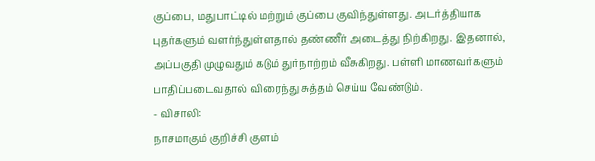குப்பை, மதுபாட்டில் மற்றும் குப்பை குவிந்துள்ளது. அடர்த்தியாக புதர்களும் வளர்ந்துள்ளதால் தண்ணீர் அடைத்து நிற்கிறது. இதனால், அப்பகுதி முழுவதும் கடும் துர்நாற்றம் வீசுகிறது. பள்ளி மாணவர்களும் பாதிப்படைவதால் விரைந்து சுத்தம் செய்ய வேண்டும்.
- விசாலி:
நாசமாகும் குறிச்சி குளம்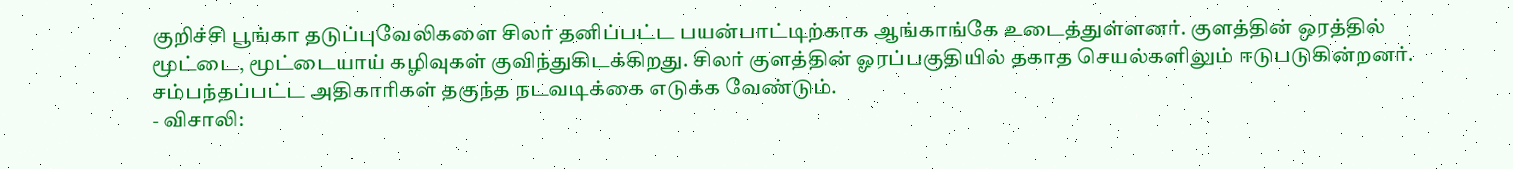குறிச்சி பூங்கா தடுப்புவேலிகளை சிலர் தனிப்பட்ட பயன்பாட்டிற்காக ஆங்காங்கே உடைத்துள்ளனர். குளத்தின் ஒரத்தில் மூட்டை, மூட்டையாய் கழிவுகள் குவிந்துகிடக்கிறது. சிலர் குளத்தின் ஓரப்பகுதியில் தகாத செயல்களிலும் ஈடுபடுகின்றனர். சம்பந்தப்பட்ட அதிகாரிகள் தகுந்த நடவடிக்கை எடுக்க வேண்டும்.
- விசாலி: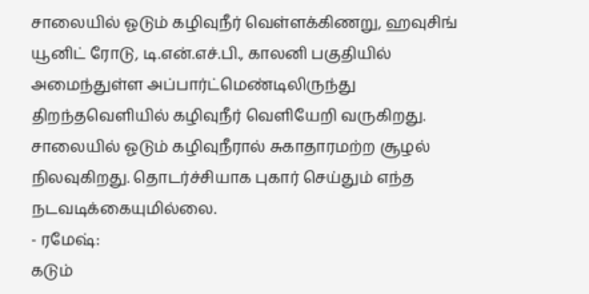சாலையில் ஓடும் கழிவுநீர் வெள்ளக்கிணறு, ஹவுசிங் யூனிட் ரோடு, டி.என்.எச்.பி., காலனி பகுதியில் அமைந்துள்ள அப்பார்ட்மெண்டிலிருந்து திறந்தவெளியில் கழிவுநீர் வெளியேறி வருகிறது. சாலையில் ஓடும் கழிவுநீரால் சுகாதாரமற்ற சூழல் நிலவுகிறது. தொடர்ச்சியாக புகார் செய்தும் எந்த நடவடிக்கையுமில்லை.
- ரமேஷ்:
கடும்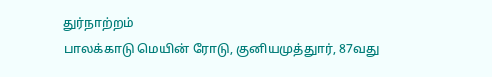துர்நாற்றம்
பாலக்காடு மெயின் ரோடு, குனியமுத்துார், 87வது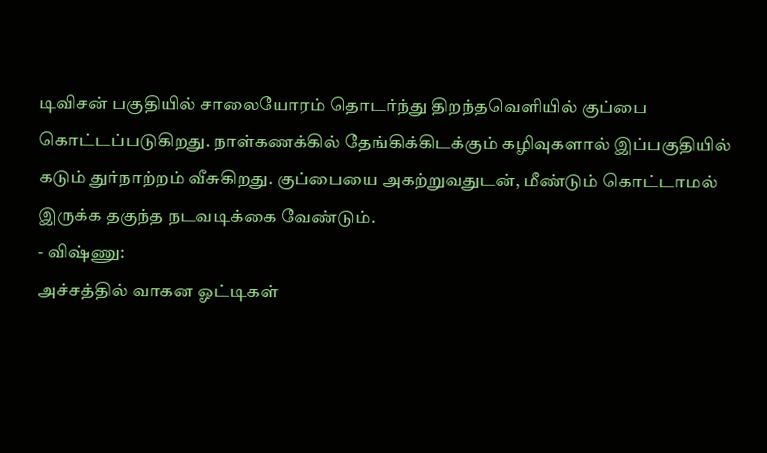டிவிசன் பகுதியில் சாலையோரம் தொடர்ந்து திறந்தவெளியில் குப்பை கொட்டப்படுகிறது. நாள்கணக்கில் தேங்கிக்கிடக்கும் கழிவுகளால் இப்பகுதியில் கடும் துர்நாற்றம் வீசுகிறது. குப்பையை அகற்றுவதுடன், மீண்டும் கொட்டாமல் இருக்க தகுந்த நடவடிக்கை வேண்டும்.
- விஷ்ணு:
அச்சத்தில் வாகன ஓட்டிகள்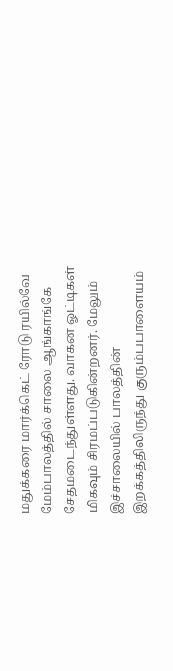மதுக்கரை மார்க்கெட் ரோடு ரயில்வே மேம்பாலத்தில் சாலை ஆங்காங்கே சேதமடைந்துள்ளது. வாகன ஓட்டிகள் மிகவும் சிரமப்படுகின்றனர். மேலும் இச்சாலையில் பாலத்தின் இறக்கத்திலிருந்து குரும்பபாளையம்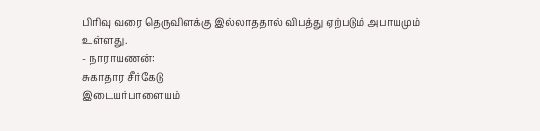பிரிவு வரை தெருவிளக்கு இல்லாததால் விபத்து ஏற்படும் அபாயமும் உள்ளது.
- நாராயணன்:
சுகாதார சீர்கேடு
இடையர்பாளையம்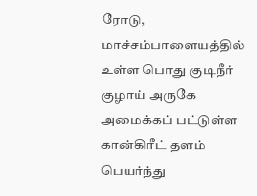ரோடு, மாச்சம்பாளையத்தில் உள்ள பொது குடிநீர் குழாய் அருகே அமைக்கப் பட்டுள்ள கான்கிரீட் தளம் பெயர்ந்து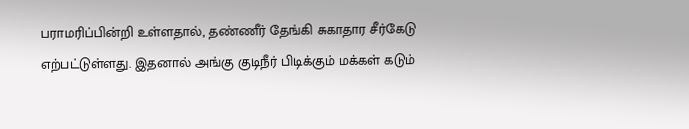பராமரிப்பின்றி உள்ளதால், தண்ணீர் தேங்கி சுகாதார சீர்கேடு எற்பட்டுள்ளது. இதனால் அங்கு குடிநீர் பிடிக்கும் மக்கள் கடும்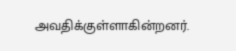அவதிக்குள்ளாகின்றனர்.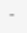-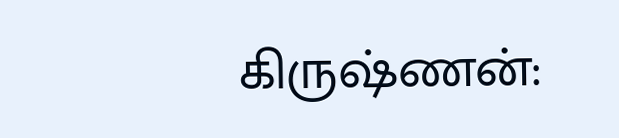கிருஷ்ணன்: